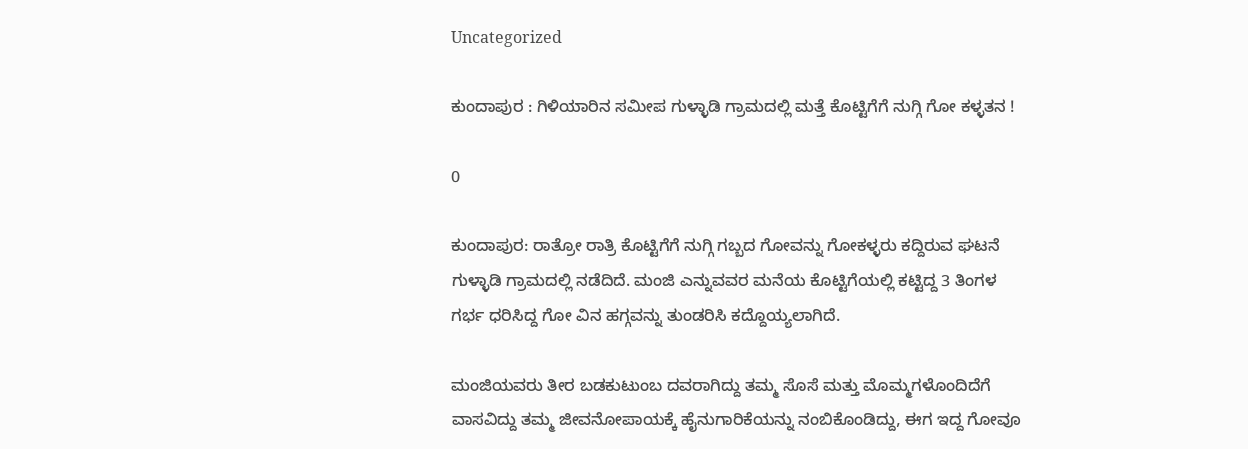Uncategorized

ಕುಂದಾಪುರ : ಗಿಳಿಯಾರಿನ ಸಮೀಪ ಗುಳ್ಳಾಡಿ ಗ್ರಾಮದಲ್ಲಿ ಮತ್ತೆ ಕೊಟ್ಟಿಗೆಗೆ ನುಗ್ಗಿ ಗೋ ಕಳ್ಳತನ !

0

ಕುಂದಾಪುರ: ರಾತ್ರೋ ರಾತ್ರಿ ಕೊಟ್ಟಿಗೆಗೆ ನುಗ್ಗಿ ಗಬ್ಬದ ಗೋವನ್ನು ಗೋಕಳ್ಳರು ಕದ್ದಿರುವ ಘಟನೆ ಗುಳ್ಳಾಡಿ ಗ್ರಾಮದಲ್ಲಿ ನಡೆದಿದೆ. ಮಂಜಿ ಎನ್ನುವವರ ಮನೆಯ ಕೊಟ್ಟಿಗೆಯಲ್ಲಿ ಕಟ್ಟಿದ್ದ 3 ತಿಂಗಳ ಗರ್ಭ ಧರಿಸಿದ್ದ ಗೋ ವಿನ ಹಗ್ಗವನ್ನು ತುಂಡರಿಸಿ ಕದ್ದೊಯ್ಯಲಾಗಿದೆ.

ಮಂಜಿಯವರು ತೀರ ಬಡಕುಟುಂಬ ದವರಾಗಿದ್ದು ತಮ್ಮ ಸೊಸೆ ಮತ್ತು ಮೊಮ್ಮಗಳೊಂದಿದೆಗೆ ವಾಸವಿದ್ದು ತಮ್ಮ ಜೀವನೋಪಾಯಕ್ಕೆ ಹೈನುಗಾರಿಕೆಯನ್ನು ನಂಬಿಕೊಂಡಿದ್ದು, ಈಗ ಇದ್ದ ಗೋವೂ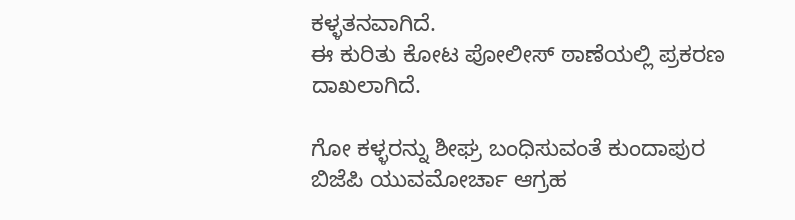ಕಳ್ಳತನವಾಗಿದೆ.
ಈ ಕುರಿತು ಕೋಟ ಪೋಲೀಸ್ ಠಾಣೆಯಲ್ಲಿ ಪ್ರಕರಣ ದಾಖಲಾಗಿದೆ.

ಗೋ ಕಳ್ಳರನ್ನು ಶೀಘ್ರ ಬಂಧಿಸುವಂತೆ ಕುಂದಾಪುರ ಬಿಜೆಪಿ ಯುವಮೋರ್ಚಾ ಆಗ್ರಹ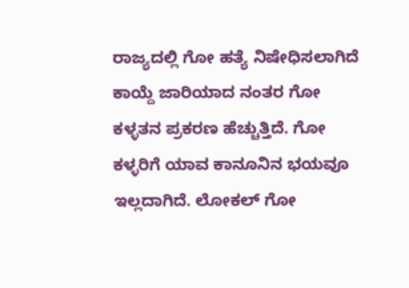ರಾಜ್ಯದಲ್ಲಿ ಗೋ ಹತ್ಯೆ ನಿಷೇಧಿಸಲಾಗಿದೆ ಕಾಯ್ದೆ ಜಾರಿಯಾದ ನಂತರ ಗೋ ಕಳ್ಳತನ ಪ್ರಕರಣ ಹೆಚ್ಚುತ್ತಿದೆ. ಗೋ ಕಳ್ಳರಿಗೆ ಯಾವ ಕಾನೂನಿನ ಭಯವೂ ಇಲ್ಲದಾಗಿದೆ. ಲೋಕಲ್ ಗೋ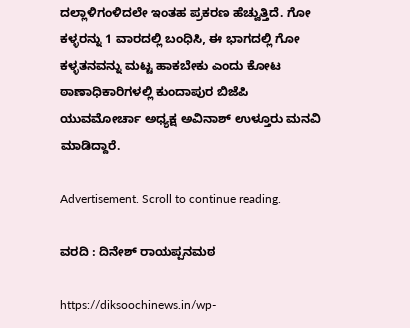ದಲ್ಲಾಳಿಗಂಳಿದಲೇ ಇಂತಹ ಪ್ರಕರಣ ಹೆಚ್ವುತ್ತಿದೆ. ಗೋ ಕಳ್ಳರನ್ನು 1 ವಾರದಲ್ಲಿ ಬಂಧಿಸಿ, ಈ ಭಾಗದಲ್ಲಿ ಗೋ ಕಳ್ಳತನವನ್ನು ಮಟ್ಟ ಹಾಕಬೇಕು ಎಂದು ಕೋಟ ಠಾಣಾಧಿಕಾರಿಗಳಲ್ಲಿ ಕುಂದಾಪುರ ಬಿಜೆಪಿ ಯುವಮೋರ್ಚಾ ಅಧ್ಯಕ್ಷ ಅವಿನಾಶ್ ಉಳ್ತೂರು ಮನವಿ ಮಾಡಿದ್ದಾರೆ.

Advertisement. Scroll to continue reading.

ವರದಿ : ದಿನೇಶ್ ರಾಯಪ್ಪನಮಠ

https://diksoochinews.in/wp-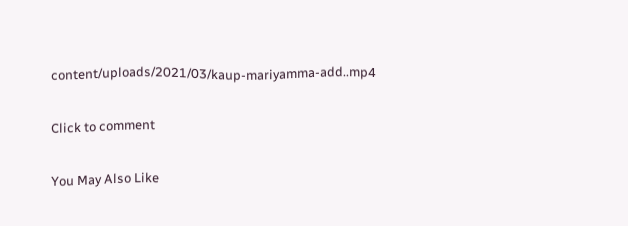content/uploads/2021/03/kaup-mariyamma-add..mp4

Click to comment

You May Also Like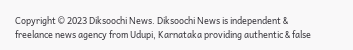Copyright © 2023 Diksoochi News. Diksoochi News is independent & freelance news agency from Udupi, Karnataka providing authentic & false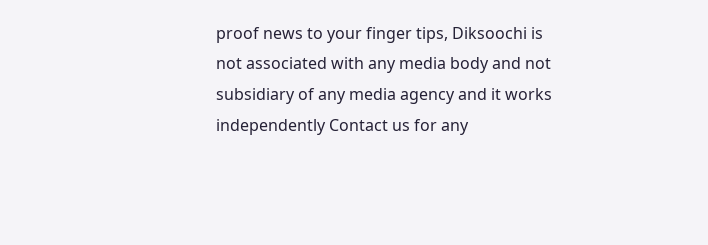proof news to your finger tips, Diksoochi is not associated with any media body and not subsidiary of any media agency and it works independently Contact us for any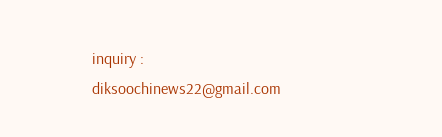inquiry : diksoochinews22@gmail.com